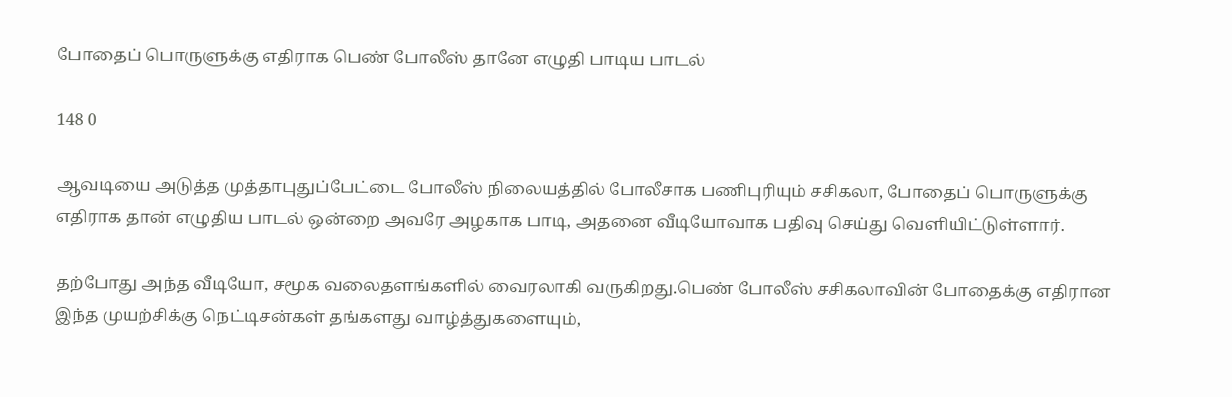போதைப் பொருளுக்கு எதிராக பெண் போலீஸ் தானே எழுதி பாடிய பாடல்

148 0

ஆவடியை அடுத்த முத்தாபுதுப்பேட்டை போலீஸ் நிலையத்தில் போலீசாக பணிபுரியும் சசிகலா, போதைப் பொருளுக்கு எதிராக தான் எழுதிய பாடல் ஒன்றை அவரே அழகாக பாடி, அதனை வீடியோவாக பதிவு செய்து வெளியிட்டுள்ளார்.

தற்போது அந்த வீடியோ, சமூக வலைதளங்களில் வைரலாகி வருகிறது.பெண் போலீஸ் சசிகலாவின் போதைக்கு எதிரான இந்த முயற்சிக்கு நெட்டிசன்கள் தங்களது வாழ்த்துகளையும்,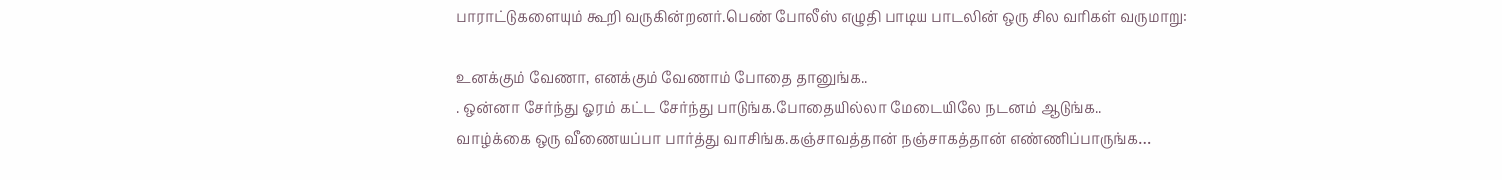பாராட்டுகளையும் கூறி வருகின்றனர்.பெண் போலீஸ் எழுதி பாடிய பாடலின் ஒரு சில வரிகள் வருமாறு:

உனக்கும் வேணா, எனக்கும் வேணாம் போதை தானுங்க..
. ஒன்னா சேர்ந்து ஓரம் கட்ட சேர்ந்து பாடுங்க.போதையில்லா மேடையிலே நடனம் ஆடுங்க..
வாழ்க்கை ஒரு வீணையப்பா பார்த்து வாசிங்க.கஞ்சாவத்தான் நஞ்சாகத்தான் எண்ணிப்பாருங்க…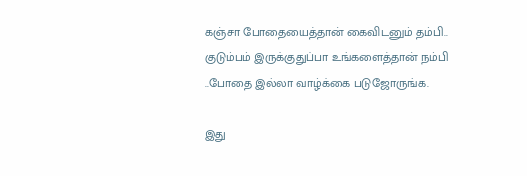கஞ்சா போதையைத்தான் கைவிடனும் தம்பி..
குடும்பம் இருக்குதுப்பா உங்களைத்தான் நம்பி
..போதை இல்லா வாழ்க்கை படுஜோருங்க.

இது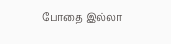போதை இல்லா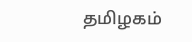தமிழகம்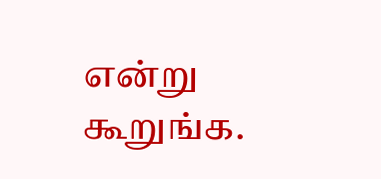என்று கூறுங்க.